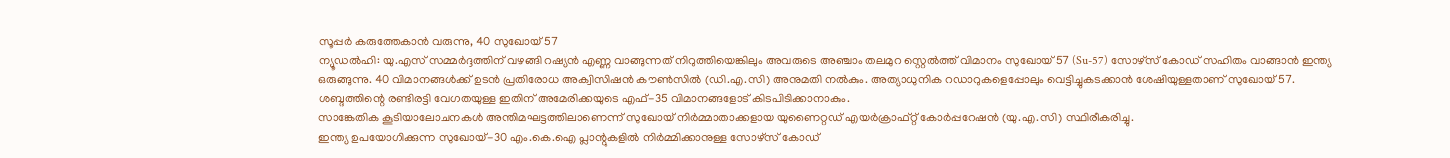സൂപ്പർ കരുത്തേകാൻ വരുന്നു, 40 സുഖോയ് 57
ന്യൂഡൽഹി: യു.എസ് സമ്മർദ്ദത്തിന് വഴങ്ങി റഷ്യൻ എണ്ണ വാങ്ങുന്നത് നിറുത്തിയെങ്കിലും അവരുടെ അഞ്ചാം തലമുറ സ്റ്റെൽത്ത് വിമാനം സുഖോയ് 57 (Su-57) സോഴ്സ് കോഡ് സഹിതം വാങ്ങാൻ ഇന്ത്യ ഒരുങ്ങുന്നു. 40 വിമാനങ്ങൾക്ക് ഉടൻ പ്രതിരോധ അക്വിസിഷൻ കൗൺസിൽ (ഡി.എ.സി) അനുമതി നൽകും. അത്യാധുനിക റഡാറുകളെപ്പോലും വെട്ടിച്ചുകടക്കാൻ ശേഷിയുള്ളതാണ് സുഖോയ് 57. ശബ്ദത്തിന്റെ രണ്ടിരട്ടി വേഗതയുള്ള ഇതിന് അമേരിക്കയുടെ എഫ്-35 വിമാനങ്ങളോട് കിടപിടിക്കാനാകും.
സാങ്കേതിക കൂടിയാലോചനകൾ അന്തിമഘട്ടത്തിലാണെന്ന് സുഖോയ് നിർമ്മാതാക്കളായ യുണൈറ്റഡ് എയർക്രാഫ്റ്റ് കോർപ്പറേഷൻ (യു.എ.സി) സ്ഥിരീകരിച്ചു.
ഇന്ത്യ ഉപയോഗിക്കുന്ന സുഖോയ്-30 എം.കെ.ഐ പ്ലാന്റുകളിൽ നിർമ്മിക്കാനുള്ള സോഴ്സ് കോഡ്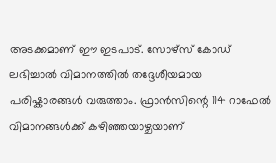അടക്കമാണ് ഈ ഇടപാട്. സോഴ്സ് കോഡ് ലഭിച്ചാൽ വിമാനത്തിൽ തദ്ദേശീയമായ പരിഷ്കാരങ്ങൾ വരുത്താം. ഫ്രാൻസിന്റെ 114 റാഫേൽ വിമാനങ്ങൾക്ക് കഴിഞ്ഞയാഴ്ചയാണ്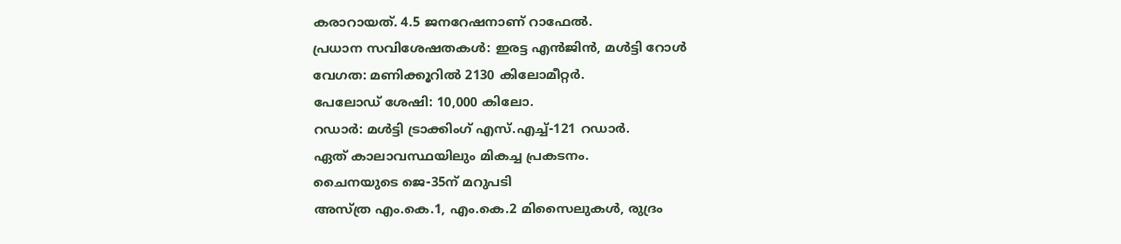കരാറായത്. 4.5 ജനറേഷനാണ് റാഫേൽ.
പ്രധാന സവിശേഷതകൾ: ഇരട്ട എൻജിൻ, മൾട്ടി റോൾ
വേഗത: മണിക്കൂറിൽ 2130 കിലോമീറ്റർ.
പേലോഡ് ശേഷി: 10,000 കിലോ.
റഡാർ: മൾട്ടി ട്രാക്കിംഗ് എസ്.എച്ച്-121 റഡാർ.
ഏത് കാലാവസ്ഥയിലും മികച്ച പ്രകടനം.
ചൈനയുടെ ജെ-35ന് മറുപടി
അസ്ത്ര എം.കെ.1, എം.കെ.2 മിസൈലുകൾ, രുദ്രം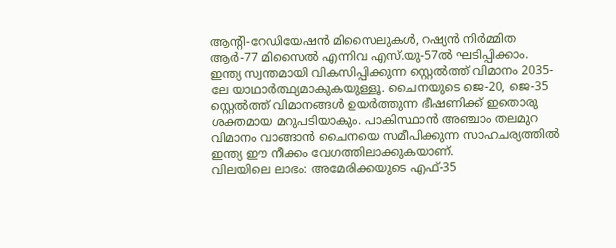ആന്റി-റേഡിയേഷൻ മിസൈലുകൾ, റഷ്യൻ നിർമ്മിത ആർ-77 മിസൈൽ എന്നിവ എസ്.യു-57ൽ ഘടിപ്പിക്കാം. ഇന്ത്യ സ്വന്തമായി വികസിപ്പിക്കുന്ന സ്റ്റെൽത്ത് വിമാനം 2035-ലേ യാഥാർത്ഥ്യമാകുകയുള്ളൂ. ചൈനയുടെ ജെ-20, ജെ-35 സ്റ്റെൽത്ത് വിമാനങ്ങൾ ഉയർത്തുന്ന ഭീഷണിക്ക് ഇതൊരു ശക്തമായ മറുപടിയാകും. പാകിസ്ഥാൻ അഞ്ചാം തലമുറ വിമാനം വാങ്ങാൻ ചൈനയെ സമീപിക്കുന്ന സാഹചര്യത്തിൽ ഇന്ത്യ ഈ നീക്കം വേഗത്തിലാക്കുകയാണ്.
വിലയിലെ ലാഭം: അമേരിക്കയുടെ എഫ്-35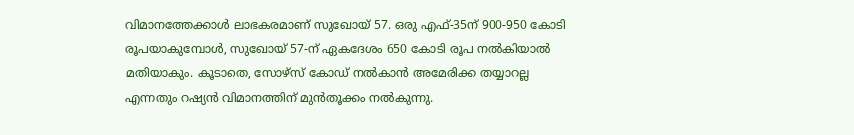വിമാനത്തേക്കാൾ ലാഭകരമാണ് സുഖോയ് 57. ഒരു എഫ്-35ന് 900-950 കോടി രൂപയാകുമ്പോൾ, സുഖോയ് 57-ന് ഏകദേശം 650 കോടി രൂപ നൽകിയാൽ മതിയാകും. കൂടാതെ, സോഴ്സ് കോഡ് നൽകാൻ അമേരിക്ക തയ്യാറല്ല എന്നതും റഷ്യൻ വിമാനത്തിന് മുൻതൂക്കം നൽകുന്നു.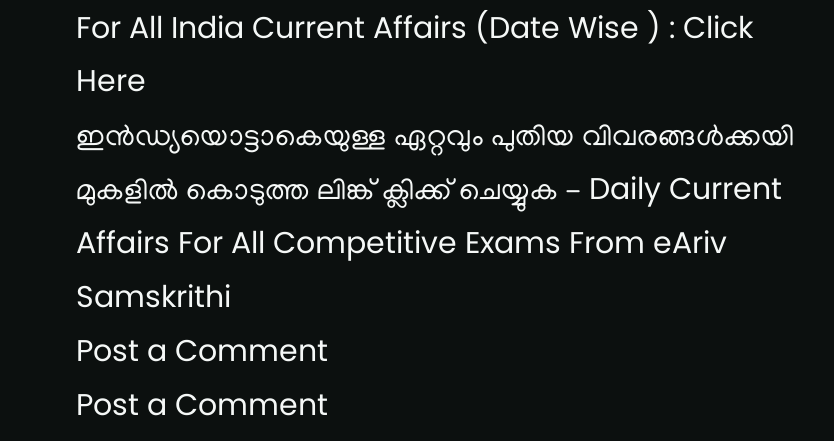For All India Current Affairs (Date Wise ) : Click Here
ഇൻഡ്യയൊട്ടാകെയുള്ള ഏറ്റവും പുതിയ വിവരങ്ങൾക്കയി മുകളിൽ കൊടുത്ത ലിങ്ക് ക്ലിക്ക് ചെയ്യുക - Daily Current Affairs For All Competitive Exams From eAriv Samskrithi
Post a Comment
Post a Comment